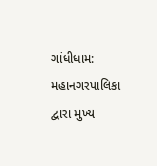ગાંધીધામ: મહાનગરપાલિકા દ્વારા મુખ્ય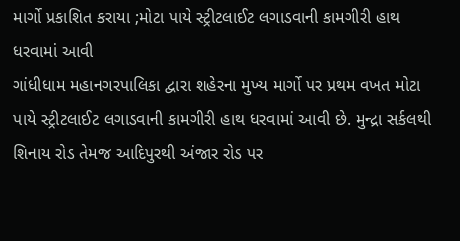માર્ગો પ્રકાશિત કરાયા ;મોટા પાયે સ્ટ્રીટલાઈટ લગાડવાની કામગીરી હાથ ધરવામાં આવી
ગાંધીધામ મહાનગરપાલિકા દ્વારા શહેરના મુખ્ય માર્ગો પર પ્રથમ વખત મોટા પાયે સ્ટ્રીટલાઈટ લગાડવાની કામગીરી હાથ ધરવામાં આવી છે. મુન્દ્રા સર્કલથી શિનાય રોડ તેમજ આદિપુરથી અંજાર રોડ પર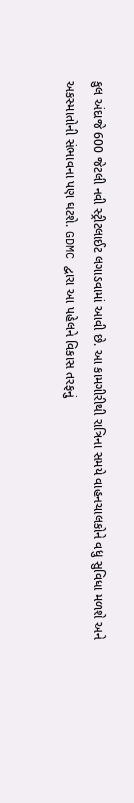કુલ અંદાજે 600 જેટલી નવી સ્ટ્રીટલાઈટ લગાડવામાં આવી છે. આ કામગીરીથી રાત્રિના સમયે વાહનચાલકોને વધુ સુવિધા મળશે અને અકસ્માતોની સંભાવના પણ ઘટશે. GDMC દ્વારા આ પહેલને વિકાસ તરફનું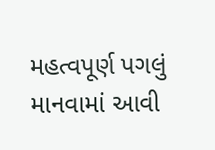મહત્વપૂર્ણ પગલું માનવામાં આવી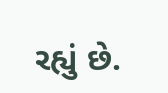રહ્યું છે.